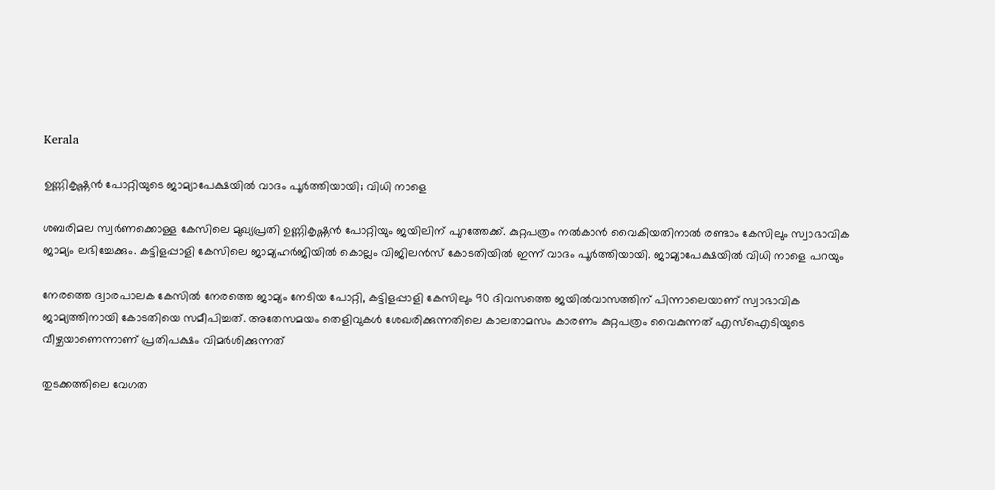Kerala

ഉണ്ണികൃഷ്ണൻ പോറ്റിയുടെ ജാമ്യാപേക്ഷയിൽ വാദം പൂർത്തിയായി; വിധി നാളെ

ശബരിമല സ്വർണക്കൊള്ള കേസിലെ മുഖ്യപ്രതി ഉണ്ണികൃഷ്ണൻ പോറ്റിയും ജയിലിന് പുറത്തേക്ക്. കുറ്റപത്രം നൽകാൻ വൈകിയതിനാൽ രണ്ടാം കേസിലും സ്വാഭാവിക ജാമ്യം ലഭിച്ചേക്കും. കട്ടിളപ്പാളി കേസിലെ ജാമ്യഹർജിയിൽ കൊല്ലം വിജിലൻസ് കോടതിയിൽ ഇന്ന് വാദം പൂർത്തിയായി. ജാമ്യാപേക്ഷയിൽ വിധി നാളെ പറയും

നേരത്തെ ദ്വാരപാലക കേസിൽ നേരത്തെ ജാമ്യം നേടിയ പോറ്റി, കട്ടിളപ്പാളി കേസിലും 90 ദിവസത്തെ ജയിൽവാസത്തിന് പിന്നാലെയാണ് സ്വാഭാവിക ജാമ്യത്തിനായി കോടതിയെ സമീപിച്ചത്. അതേസമയം തെളിവുകൾ ശേഖരിക്കുന്നതിലെ കാലതാമസം കാരണം കുറ്റപത്രം വൈകുന്നത് എസ്‌ഐടിയുടെ വീഴ്ചയാണെന്നാണ് പ്രതിപക്ഷം വിമർശിക്കുന്നത്

തുടക്കത്തിലെ വേഗത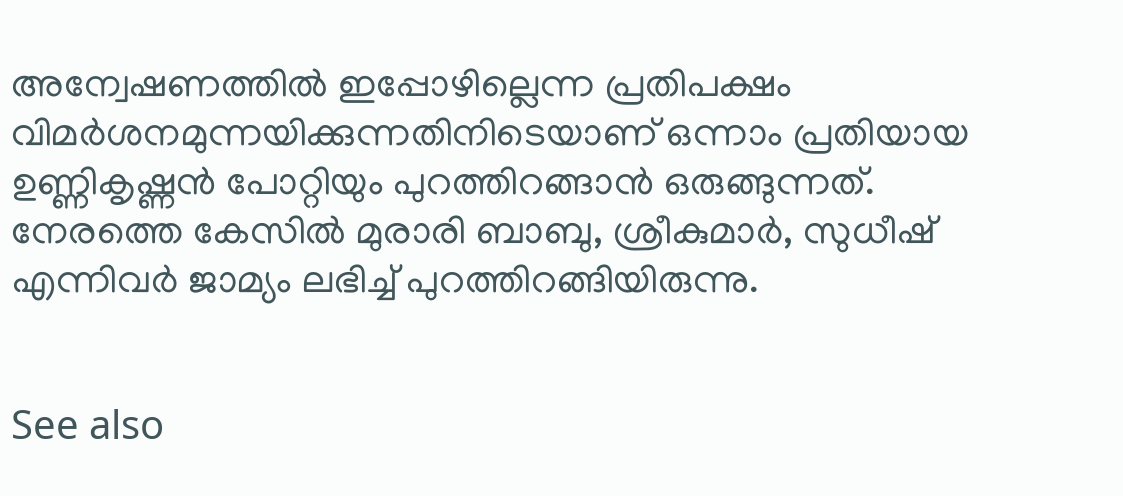അന്വേഷണത്തിൽ ഇപ്പോഴില്ലെന്ന പ്രതിപക്ഷം വിമർശനമുന്നയിക്കുന്നതിനിടെയാണ് ഒന്നാം പ്രതിയായ ഉണ്ണികൃഷ്ണൻ പോറ്റിയും പുറത്തിറങ്ങാൻ ഒരുങ്ങുന്നത്. നേരത്തെ കേസിൽ മുരാരി ബാബു, ശ്രീകുമാർ, സുധീഷ് എന്നിവർ ജാമ്യം ലഭിച്ച് പുറത്തിറങ്ങിയിരുന്നു.


See also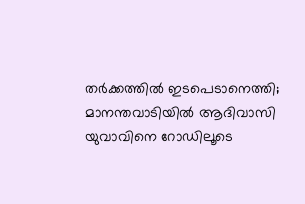തർക്കത്തിൽ ഇടപെടാനെത്തി; മാനന്തവാടിയിൽ ആദിവാസി യുവാവിനെ റോഡിലൂടെ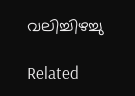വലിച്ചിഴച്ചു

Related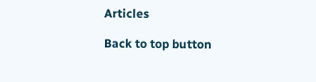Articles

Back to top button